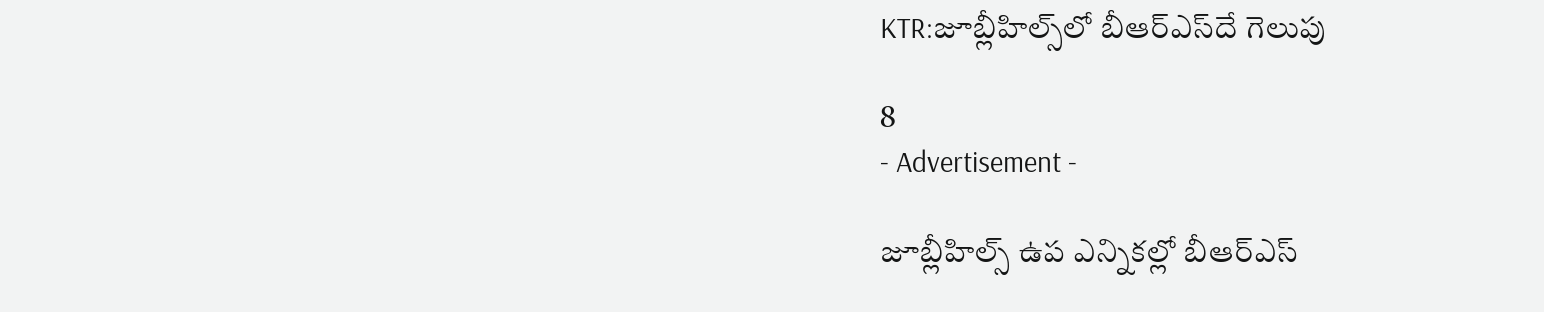KTR:జూబ్లీహిల్స్‌లో బీఆర్‌ఎస్‌దే గెలుపు

8
- Advertisement -

జూబ్లీహిల్స్ ఉప ఎన్నికల్లో బీఆర్ఎస్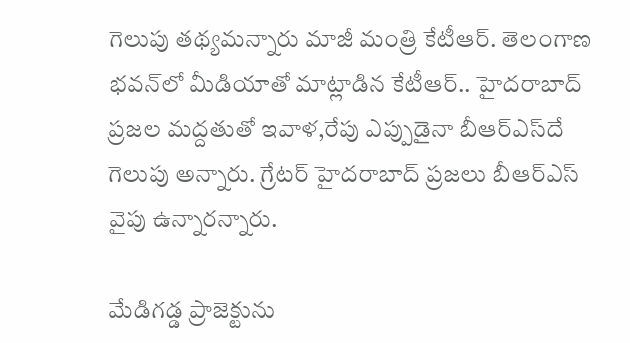గెలుపు తథ్యమన్నారు మాజీ మంత్రి కేటీఆర్. తెలంగాణ భవన్‌లో మీడియాతో మాట్లాడిన కేటీఆర్.. హైదరాబాద్ ప్రజల మద్దతుతో ఇవాళ,రేపు ఎప్పుడైనా బీఆర్ఎస్‌దే గెలుపు అన్నారు. గ్రేటర్ హైదరాబాద్ ప్రజలు బీఆర్ఎస్ వైపు ఉన్నారన్నారు.

మేడిగడ్డ ప్రాజెక్టును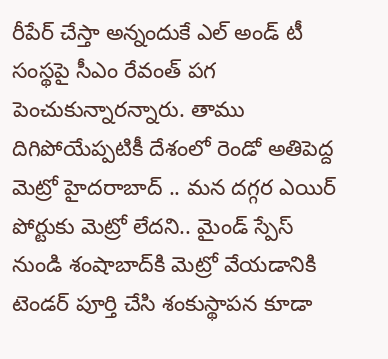రీపేర్ చేస్తా అన్నందుకే ఎల్‌ అండ్ టీ సంస్థపై సీఎం రేవంత్ పగ పెంచుకున్నారన్నారు. తాము దిగిపోయేప్పటికీ దేశంలో రెండో అతిపెద్ద మెట్రో హైదరాబాద్ .. మన దగ్గర ఎయిర్ పోర్టుకు మెట్రో లేదని.. మైండ్ స్పేస్ నుండి శంషాబాద్‌కి మెట్రో వేయడానికి టెండర్ పూర్తి చేసి శంకుస్థాపన కూడా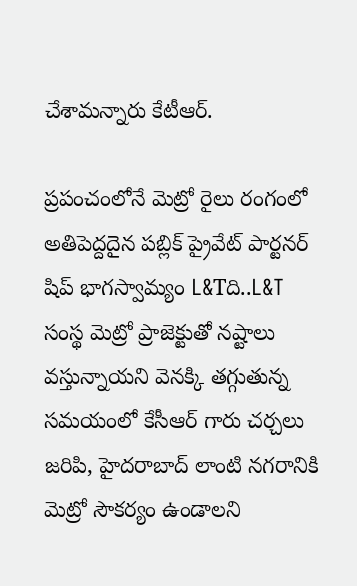చేశామన్నారు కేటీఆర్.

ప్రపంచంలోనే మెట్రో రైలు రంగంలో అతిపెద్దదైన పబ్లిక్ ప్రైవేట్ పార్టనర్ షిప్ భాగస్వామ్యం L&Tది..L&T సంస్థ మెట్రో ప్రాజెక్టుతో నష్టాలు వస్తున్నాయని వెనక్కి తగ్గుతున్న సమయంలో కేసీఆర్ గారు చర్చలు జరిపి, హైదరాబాద్ లాంటి నగరానికి మెట్రో సౌకర్యం ఉండాలని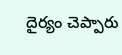దైర్యం చెప్పారు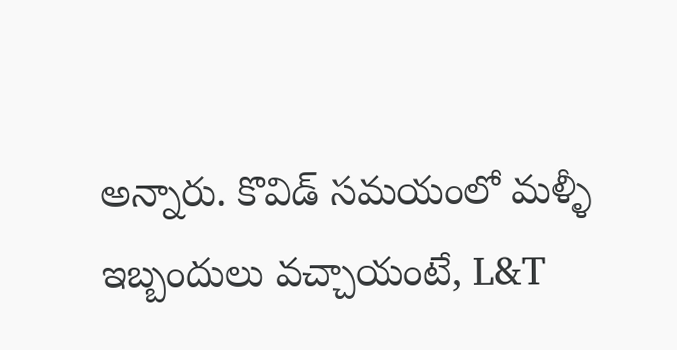అన్నారు. కొవిడ్ సమయంలో మళ్ళీ ఇబ్బందులు వచ్చాయంటే, L&T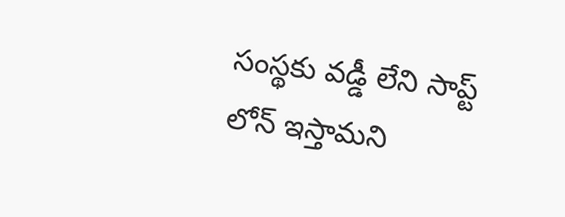సంస్థకు వడ్డీ లేని సాప్ట్ లోన్ ఇస్తామని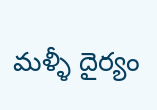మళ్ళీ దైర్యం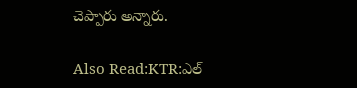చెప్పారు అన్నారు.

Also Read:KTR:ఎల్‌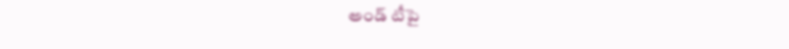అండ్‌ టీపై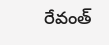రేవంత్‌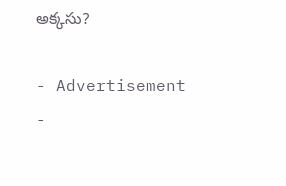అక్కసు?

- Advertisement -